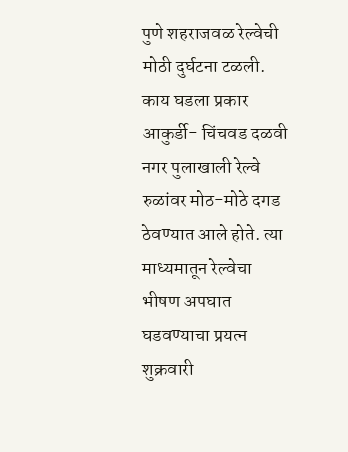पुणे शहराजवळ रेल्वेची मोठी दुर्घटना टळली.
काय घडला प्रकार
आकुर्डी- चिंचवड दळवी नगर पुलाखाली रेल्वे रुळांवर मोठ-मोठे दगड ठेवण्यात आले होते. त्या माध्यमातून रेल्वेचा भीषण अपघात घडवण्याचा प्रयत्न शुक्रवारी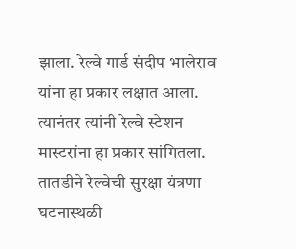झाला. रेल्वे गार्ड संदीप भालेराव यांना हा प्रकार लक्षात आला. त्यानंतर त्यांनी रेल्वे स्टेशन मास्टरांना हा प्रकार सांगितला. तातडीने रेल्वेची सुरक्षा यंत्रणा घटनास्थळी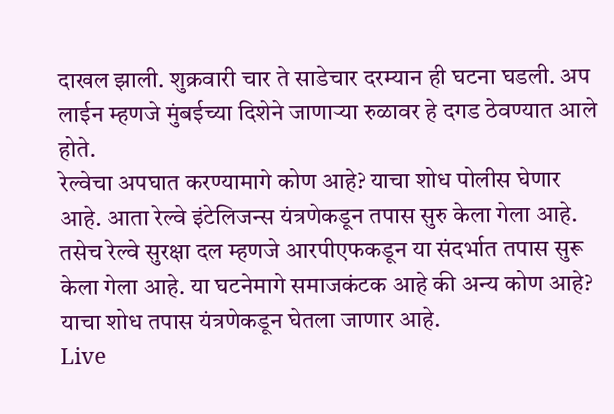दाखल झाली. शुक्रवारी चार ते साडेचार दरम्यान ही घटना घडली. अप लाईन म्हणजे मुंबईच्या दिशेने जाणाऱ्या रुळावर हे दगड ठेवण्यात आले होते.
रेल्वेचा अपघात करण्यामागे कोण आहे? याचा शोध पोलीस घेणार आहे. आता रेल्वे इंटेलिजन्स यंत्रणेकडून तपास सुरु केला गेला आहे. तसेच रेल्वे सुरक्षा दल म्हणजे आरपीएफकडून या संदर्भात तपास सुरू केला गेला आहे. या घटनेमागे समाजकंटक आहे की अन्य कोण आहे? याचा शोध तपास यंत्रणेकडून घेतला जाणार आहे.
Live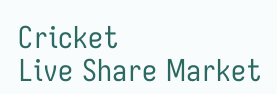Cricket
Live Share Market